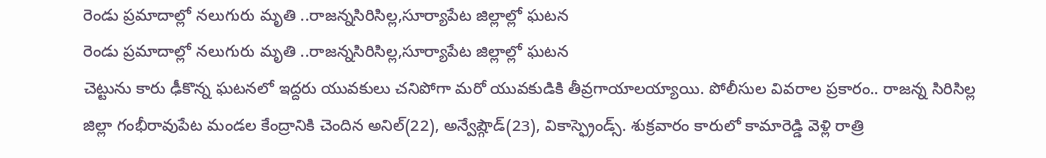రెండు ప్రమాదాల్లో నలుగురు మృతి ..రాజన్నసిరిసిల్ల,సూర్యాపేట జిల్లాల్లో ఘటన
రెండు ప్రమాదాల్లో నలుగురు మృతి ..రాజన్నసిరిసిల్ల,సూర్యాపేట జిల్లాల్లో ఘటన
చెట్టును కారు ఢీకొన్న ఘటనలో ఇద్దరు యువకులు చనిపోగా మరో యువకుడికి తీవ్రగాయాలయ్యాయి. పోలీసుల వివరాల ప్రకారం.. రాజన్న సిరిసిల్ల జిల్లా గంభీరావుపేట మండల కేంద్రానికి చెందిన అనిల్(22), అన్వేష్గౌడ్(23), వికాస్ఫ్రెండ్స్. శుక్రవారం కారులో కామారెడ్డి వెళ్లి రాత్రి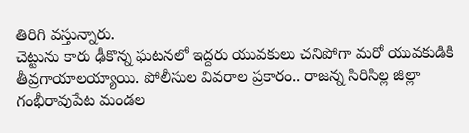తిరిగి వస్తున్నారు.
చెట్టును కారు ఢీకొన్న ఘటనలో ఇద్దరు యువకులు చనిపోగా మరో యువకుడికి తీవ్రగాయాలయ్యాయి. పోలీసుల వివరాల ప్రకారం.. రాజన్న సిరిసిల్ల జిల్లా గంభీరావుపేట మండల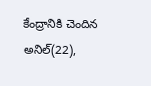కేంద్రానికి చెందిన అనిల్(22),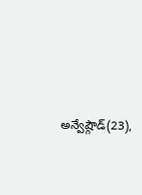అన్వేష్గౌడ్(23),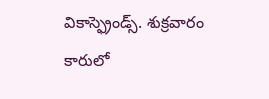వికాస్ఫ్రెండ్స్. శుక్రవారం కారులో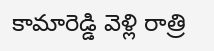కామారెడ్డి వెళ్లి రాత్రి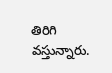తిరిగి వస్తున్నారు.